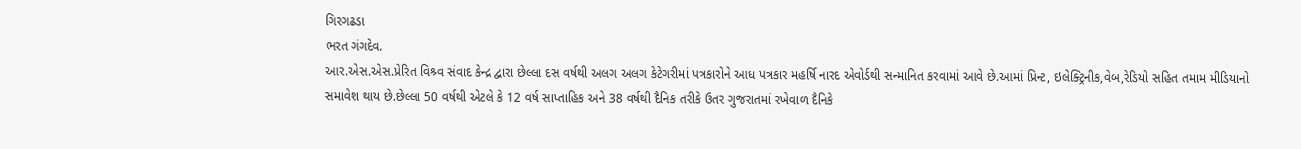ગિરગઢડા
ભરત ગંગદેવ.
આર.એસ.એસ.પ્રેરિત વિશ્ર્વ સંવાદ કેન્દ્ર દ્વારા છેલ્લા દસ વર્ષથી અલગ અલગ કેટેગરીમાં પત્રકારોને આધ પત્રકાર મહર્ષિ નારદ એવોર્ડથી સન્માનિત કરવામાં આવે છે.આમાં પ્રિન્ટ, ઇલેક્ટ્રિનીક,વેબ,રેડિયો સહિત તમામ મીડિયાનો સમાવેશ થાય છે.છેલ્લા 50 વર્ષથી એટલે કે 12 વર્ષ સાપ્તાહિક અને 38 વર્ષથી દૈનિક તરીકે ઉતર ગુજરાતમાં રખેવાળ દૈનિકે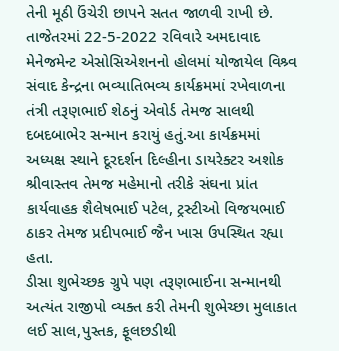તેની મૂઠી ઉંચેરી છાપને સતત જાળવી રાખી છે.
તાજેતરમાં 22-5-2022 રવિવારે અમદાવાદ મેનેજમેન્ટ એસોસિએશનનો હોલમાં યોજાયેલ વિશ્ર્વ સંવાદ કેન્દ્રના ભવ્યાતિભવ્ય કાર્યક્રમમાં રખેવાળના તંત્રી તરૂણભાઈ શેઠનું એવોર્ડ તેમજ સાલથી દબદબાભેર સન્માન કરાયું હતું.આ કાર્યક્રમમાં અધ્યક્ષ સ્થાને દૂરદર્શન દિલ્હીના ડાયરેક્ટર અશોક શ્રીવાસ્તવ તેમજ મહેમાનો તરીકે સંઘના પ્રાંત કાર્યવાહક શૈલેષભાઈ પટેલ, ટ્રસ્ટીઓ વિજયભાઈ ઠાકર તેમજ પ્રદીપભાઈ જૈન ખાસ ઉપસ્થિત રહ્યા હતા.
ડીસા શુભેચ્છક ગ્રુપે પણ તરૂણભાઈના સન્માનથી અત્યંત રાજીપો વ્યક્ત કરી તેમની શુભેચ્છા મુલાકાત લઈ સાલ,પુસ્તક, ફૂલછડીથી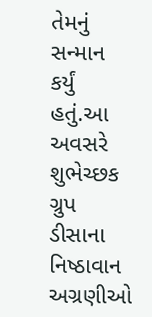તેમનું સન્માન કર્યું હતું.આ અવસરે શુભેચ્છક ગ્રુપ ડીસાના નિષ્ઠાવાન અગ્રણીઓ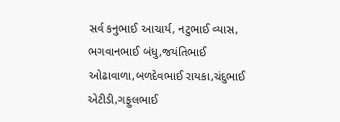સર્વ કનુભાઈ આચાર્ય, નટુભાઈ વ્યાસ, ભગવાનભાઈ બંધુ,જયંતિભાઈ ઓઢાવાળા,બળદેવભાઈ રાયકા,ચંદુભાઈ એટીડી,ગફુલભાઈ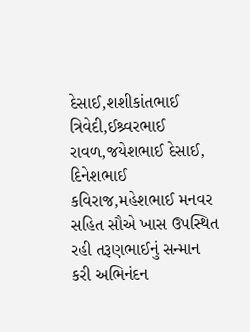દેસાઈ,શશીકાંતભાઈ ત્રિવેદી,ઈશ્ર્વરભાઈ રાવળ,જયેશભાઈ દેસાઈ, દિનેશભાઈ કવિરાજ,મહેશભાઈ મનવર સહિત સૌએ ખાસ ઉપસ્થિત રહી તરૂણભાઈનું સન્માન કરી અભિનંદન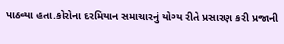પાઠવ્યા હતા.કોરોના દરમિયાન સમાચારનું યોગ્ય રીતે પ્રસારણ કરી પ્રજાની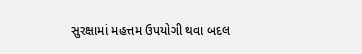સુરક્ષામાં મહત્તમ ઉપયોગી થવા બદલ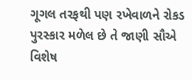ગૂગલ તરફથી પણ રખેવાળને રોકડ પુરસ્કાર મળેલ છે તે જાણી સૌએ વિશેષ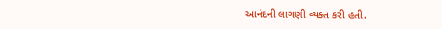આનંદની લાગણી વ્યક્ત કરી હતી.